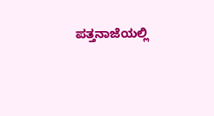ಪತ್ತನಾಜೆಯಲ್ಲಿ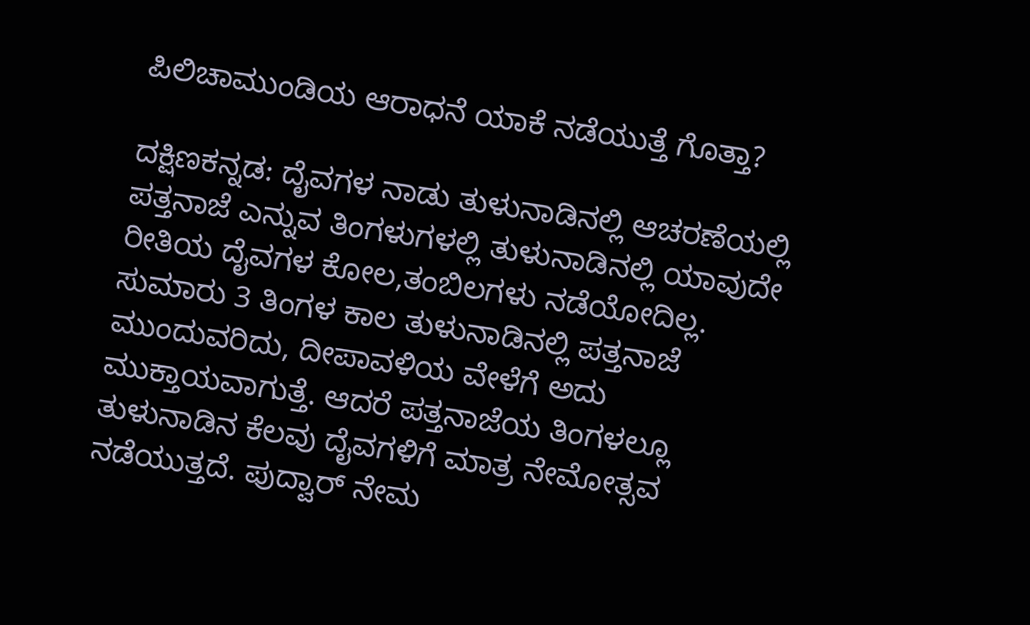ಪಿಲಿಚಾಮುಂಡಿಯ ಆರಾಧನೆ ಯಾಕೆ ನಡೆಯುತ್ತೆ ಗೊತ್ತಾ?

ದಕ್ಷಿಣಕನ್ನಡ: ದೈವಗಳ ನಾಡು ತುಳುನಾಡಿನಲ್ಲಿ ಆಚರಣೆಯಲ್ಲಿ ಪತ್ತನಾಜೆ ಎನ್ನುವ ತಿಂಗಳುಗಳಲ್ಲಿ ತುಳುನಾಡಿನಲ್ಲಿ ಯಾವುದೇ ರೀತಿಯ ದೈವಗಳ ಕೋಲ,ತಂಬಿಲಗಳು ನಡೆಯೋದಿಲ್ಲ. ಸುಮಾರು 3 ತಿಂಗಳ ಕಾಲ ತುಳುನಾಡಿನಲ್ಲಿ ಪತ್ತನಾಜೆ ಮುಂದುವರಿದು, ದೀಪಾವಳಿಯ ವೇಳೆಗೆ ಅದು ಮುಕ್ತಾಯವಾಗುತ್ತೆ. ಆದರೆ ಪತ್ತನಾಜೆಯ ತಿಂಗಳಲ್ಲೂ ತುಳುನಾಡಿನ ಕೆಲವು ದೈವಗಳಿಗೆ ಮಾತ್ರ ನೇಮೋತ್ಸವ ನಡೆಯುತ್ತದೆ. ಪುದ್ವಾರ್ ನೇಮ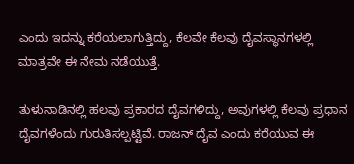ಎಂದು ಇದನ್ನು ಕರೆಯಲಾಗುತ್ತಿದ್ದು, ಕೆಲವೇ ಕೆಲವು ದೈವಸ್ಥಾನಗಳಲ್ಲಿ ಮಾತ್ರವೇ ಈ ನೇಮ ನಡೆಯುತ್ತೆ.

ತುಳುನಾಡಿನಲ್ಲಿ ಹಲವು ಪ್ರಕಾರದ ದೈವಗಳಿದ್ದು, ಅವುಗಳಲ್ಲಿ ಕೆಲವು ಪ್ರಧಾನ ದೈವಗಳೆಂದು ಗುರುತಿಸಲ್ಪಟ್ಟಿವೆ. ರಾಜನ್ ದೈವ ಎಂದು ಕರೆಯುವ ಈ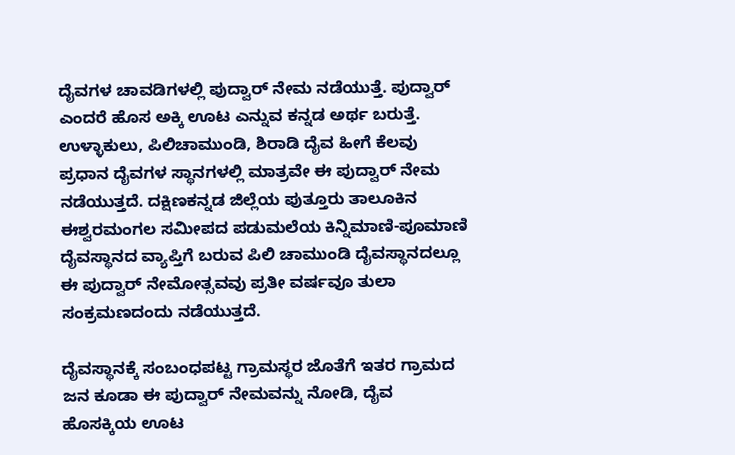ದೈವಗಳ ಚಾವಡಿಗಳಲ್ಲಿ ಪುದ್ವಾರ್ ನೇಮ ನಡೆಯುತ್ತೆ. ಪುದ್ವಾರ್ ಎಂದರೆ ಹೊಸ ಅಕ್ಕಿ ಊಟ ಎನ್ನುವ ಕನ್ನಡ ಅರ್ಥ ಬರುತ್ತೆ. ಉಳ್ಳಾಕುಲು, ಪಿಲಿಚಾಮುಂಡಿ, ಶಿರಾಡಿ ದೈವ ಹೀಗೆ ಕೆಲವು ಪ್ರಧಾನ ದೈವಗಳ ಸ್ಥಾನಗಳಲ್ಲಿ ಮಾತ್ರವೇ ಈ ಪುದ್ವಾರ್ ನೇಮ ನಡೆಯುತ್ತದೆ. ದಕ್ಷಿಣಕನ್ನಡ ಜಿಲ್ಲೆಯ ಪುತ್ತೂರು ತಾಲೂಕಿನ ಈಶ್ವರಮಂಗಲ ಸಮೀಪದ ಪಡುಮಲೆಯ ಕಿನ್ನಿಮಾಣಿ-ಪೂಮಾಣಿ ದೈವಸ್ಥಾನದ ವ್ಯಾಪ್ತಿಗೆ ಬರುವ ಪಿಲಿ ಚಾಮುಂಡಿ ದೈವಸ್ಥಾನದಲ್ಲೂ ಈ ಪುದ್ವಾರ್ ನೇಮೋತ್ಸವವು ಪ್ರತೀ ವರ್ಷವೂ ತುಲಾ ಸಂಕ್ರಮಣದಂದು ನಡೆಯುತ್ತದೆ.

ದೈವಸ್ಥಾನಕ್ಕೆ ಸಂಬಂಧಪಟ್ಟ ಗ್ರಾಮಸ್ಥರ ಜೊತೆಗೆ ಇತರ ಗ್ರಾಮದ ಜನ ಕೂಡಾ ಈ ಪುದ್ವಾರ್ ನೇಮವನ್ನು ನೋಡಿ, ದೈವ ಹೊಸಕ್ಕಿಯ ಊಟ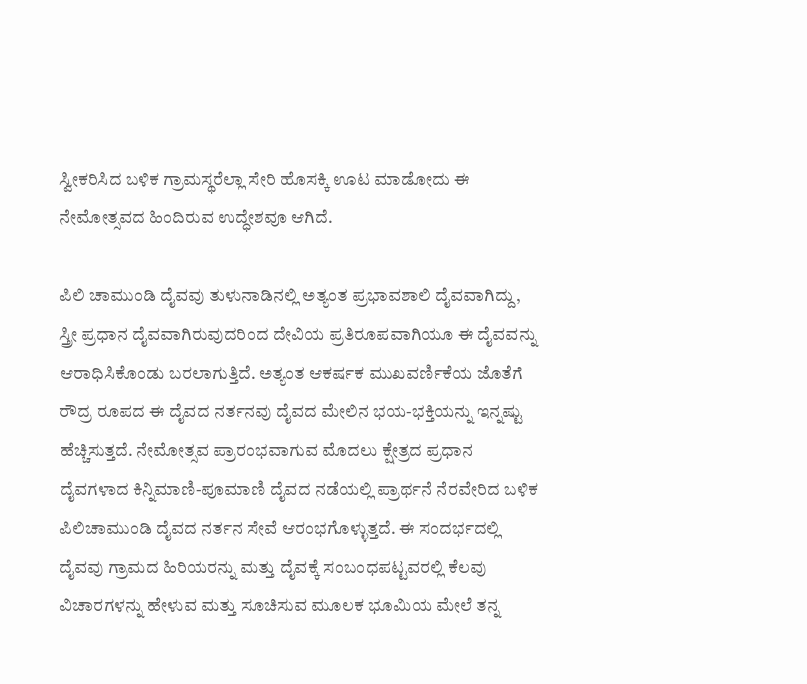ಸ್ವೀಕರಿಸಿದ ಬಳಿಕ ಗ್ರಾಮಸ್ಥರೆಲ್ಲಾ ಸೇರಿ ಹೊಸಕ್ಕಿ ಊಟ ಮಾಡೋದು ಈ ನೇಮೋತ್ಸವದ ಹಿಂದಿರುವ ಉದ್ಧೇಶವೂ ಆಗಿದೆ.

ಪಿಲಿ ಚಾಮುಂಡಿ ದೈವವು ತುಳುನಾಡಿನಲ್ಲಿ ಅತ್ಯಂತ ಪ್ರಭಾವಶಾಲಿ ದೈವವಾಗಿದ್ದು, ಸ್ತ್ರೀ ಪ್ರಧಾನ ದೈವವಾಗಿರುವುದರಿಂದ ದೇವಿಯ ಪ್ರತಿರೂಪವಾಗಿಯೂ ಈ ದೈವವನ್ನು ಆರಾಧಿಸಿಕೊಂಡು ಬರಲಾಗುತ್ತಿದೆ. ಅತ್ಯಂತ ಆಕರ್ಷಕ ಮುಖವರ್ಣಿಕೆಯ ಜೊತೆಗೆ ರೌದ್ರ ರೂಪದ ಈ ದೈವದ‌ ನರ್ತನವು ದೈವದ ಮೇಲಿನ ಭಯ-ಭಕ್ತಿಯನ್ನು ಇನ್ನಷ್ಟು ಹೆಚ್ಚಿಸುತ್ತದೆ. ನೇಮೋತ್ಸವ ಪ್ರಾರಂಭವಾಗುವ ಮೊದಲು ಕ್ಷೇತ್ರದ ಪ್ರಧಾನ ದೈವಗಳಾದ ಕಿನ್ನಿಮಾಣಿ-ಪೂಮಾಣಿ ದೈವದ ನಡೆಯಲ್ಲಿ ಪ್ರಾರ್ಥನೆ ನೆರವೇರಿದ ಬಳಿಕ ಪಿಲಿಚಾಮುಂಡಿ ದೈವದ ನರ್ತನ ಸೇವೆ ಆರಂಭಗೊಳ್ಳುತ್ತದೆ. ಈ ಸಂದರ್ಭದಲ್ಲಿ ದೈವವು ಗ್ರಾಮದ ಹಿರಿಯರನ್ನು ಮತ್ತು ದೈವಕ್ಕೆ ಸಂಬಂಧಪಟ್ಟವರಲ್ಲಿ ಕೆಲವು ವಿಚಾರಗಳನ್ನು ಹೇಳುವ ಮತ್ತು ಸೂಚಿಸುವ ಮೂಲಕ ಭೂಮಿಯ ಮೇಲೆ ತನ್ನ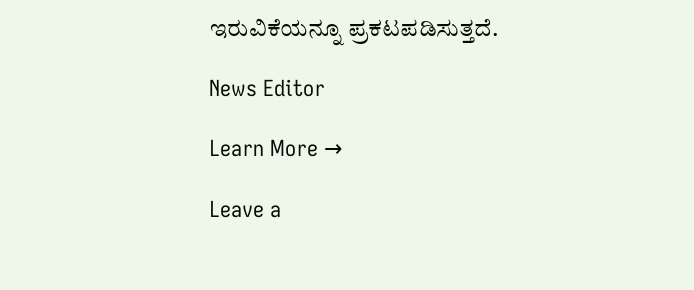ಇರುವಿಕೆಯನ್ನೂ ಪ್ರಕಟಪಡಿಸುತ್ತದೆ.

News Editor

Learn More →

Leave a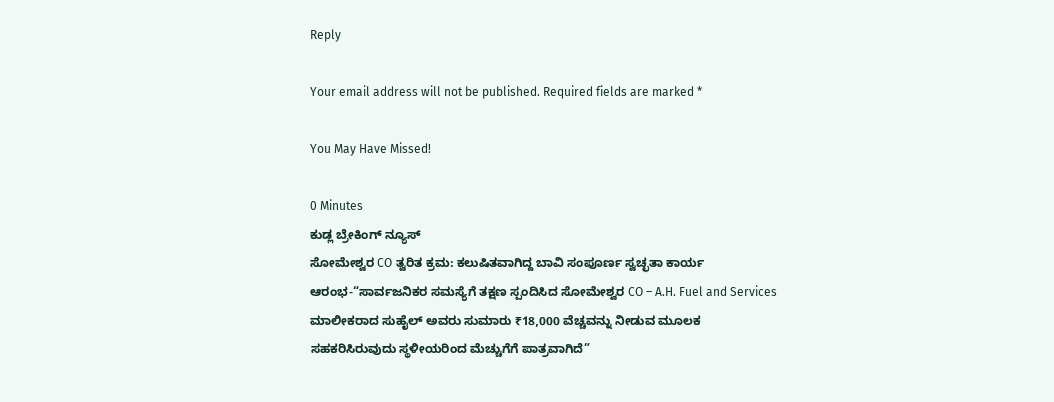Reply

Your email address will not be published. Required fields are marked *

You May Have Missed!

0 Minutes
ಕುಡ್ಲ ಬ್ರೇಕಿಂಗ್ ನ್ಯೂಸ್
ಸೋಮೇಶ್ವರ CO ತ್ವರಿತ ಕ್ರಮ: ಕಲುಷಿತವಾಗಿದ್ದ ಬಾವಿ ಸಂಪೂರ್ಣ ಸ್ವಚ್ಛತಾ ಕಾರ್ಯ ಆರಂಭ-“ಸಾರ್ವಜನಿಕರ ಸಮಸ್ಯೆಗೆ ತಕ್ಷಣ ಸ್ಪಂದಿಸಿದ ಸೋಮೇಶ್ವರ CO – A.H. Fuel and Services ಮಾಲೀಕರಾದ ಸುಹೈಲ್ ಅವರು ಸುಮಾರು ₹18,000 ವೆಚ್ಚವನ್ನು ನೀಡುವ ಮೂಲಕ ಸಹಕರಿಸಿರುವುದು ಸ್ಥಳೀಯರಿಂದ ಮೆಚ್ಚುಗೆಗೆ ಪಾತ್ರವಾಗಿದೆ”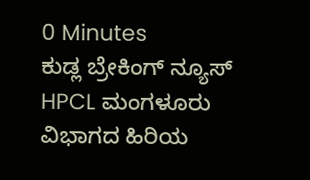0 Minutes
ಕುಡ್ಲ ಬ್ರೇಕಿಂಗ್ ನ್ಯೂಸ್
HPCL ಮಂಗಳೂರು ವಿಭಾಗದ ಹಿರಿಯ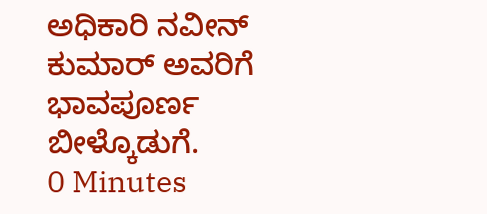ಅಧಿಕಾರಿ ನವೀನ್ ಕುಮಾರ್ ಅವರಿಗೆ ಭಾವಪೂರ್ಣ ಬೀಳ್ಕೊಡುಗೆ.
0 Minutes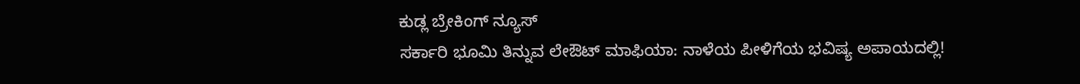ಕುಡ್ಲ ಬ್ರೇಕಿಂಗ್ ನ್ಯೂಸ್
ಸರ್ಕಾರಿ ಭೂಮಿ ತಿನ್ನುವ ಲೇಔಟ್ ಮಾಫಿಯಾ: ನಾಳೆಯ ಪೀಳಿಗೆಯ ಭವಿಷ್ಯ ಅಪಾಯದಲ್ಲಿ!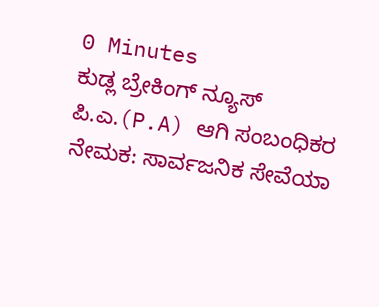0 Minutes
ಕುಡ್ಲ ಬ್ರೇಕಿಂಗ್ ನ್ಯೂಸ್
ಪಿ.ಎ.(P.A) ಆಗಿ ಸಂಬಂಧಿಕರ ನೇಮಕ: ಸಾರ್ವಜನಿಕ ಸೇವೆಯಾ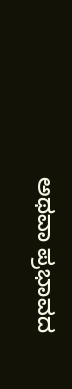ಅಥವಾ ಪ್ರಭಾವದ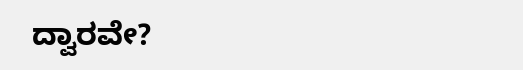ದ್ವಾರವೇ?